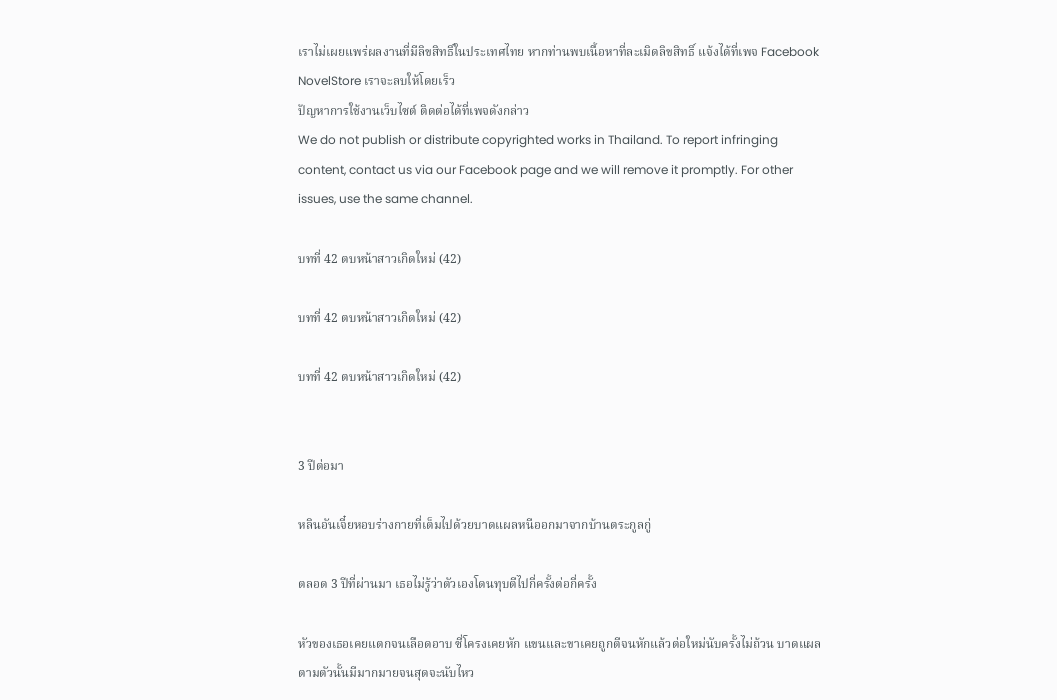เราไม่เผยแพร่ผลงานที่มีลิขสิทธิ์ในประเทศไทย หากท่านพบเนื้อหาที่ละเมิดลิขสิทธิ์ แจ้งได้ที่เพจ Facebook NovelStore เราจะลบให้โดยเร็ว
ปัญหาการใช้งานเว็บไซต์ ติดต่อได้ที่เพจดังกล่าว
We do not publish or distribute copyrighted works in Thailand. To report infringing content, contact us via our Facebook page and we will remove it promptly. For other issues, use the same channel.

บทที่ 42 ตบหน้าสาวเกิดใหม่ (42)

บทที่ 42 ตบหน้าสาวเกิดใหม่ (42)

บทที่ 42 ตบหน้าสาวเกิดใหม่ (42)


3 ปีต่อมา

หลินอันเจี๋ยหอบร่างกายที่เต็มไปด้วยบาดแผลหนีออกมาจากบ้านตระกูลกู่

ตลอด 3 ปีที่ผ่านมา เธอไม่รู้ว่าตัวเองโดนทุบตีไปกี่ครั้งต่อกี่ครั้ง

หัวของเธอเคยแตกจนเลือดอาบ ซี่โครงเคยหัก แขนและขาเคยถูกตีจนหักแล้วต่อใหม่นับครั้งไม่ถ้วน บาดแผลตามตัวนั้นมีมากมายจนสุดจะนับไหว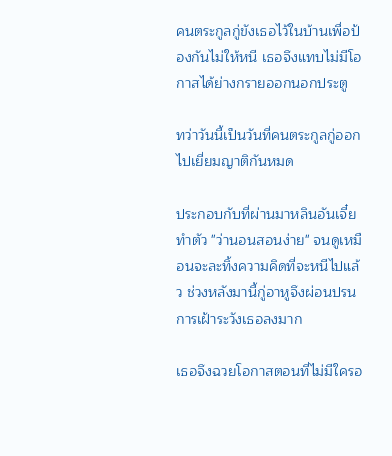คนตระกูลกู่ขังเธอไว้ในบ้านเพื่อป้องกันไม่ให้หนี เธอจึงแทบไม่มีโอกาสได้ย่างกรายออกนอกประตู

ทว่าวันนี้เป็นวันที่คนตระกูลกู่ออกไปเยี่ยมญาติกันหมด

ประกอบกับที่ผ่านมาหลินอันเจี๋ยทำตัว "ว่านอนสอนง่าย" จนดูเหมือนจะละทิ้งความคิดที่จะหนีไปแล้ว ช่วงหลังมานี้กู่อาหูจึงผ่อนปรนการเฝ้าระวังเธอลงมาก

เธอจึงฉวยโอกาสตอนที่ไม่มีใครอ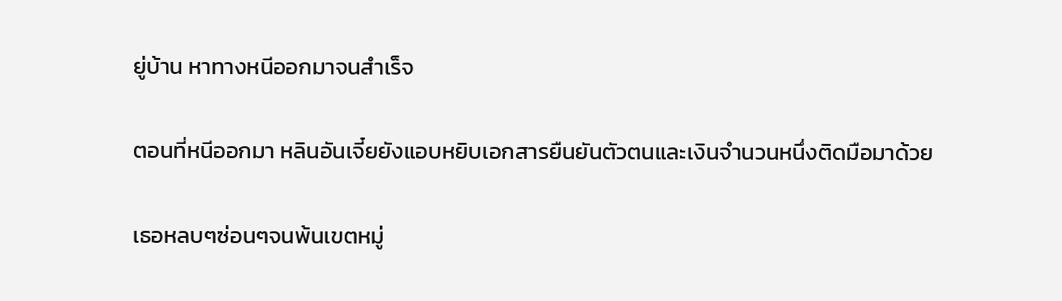ยู่บ้าน หาทางหนีออกมาจนสำเร็จ

ตอนที่หนีออกมา หลินอันเจี๋ยยังแอบหยิบเอกสารยืนยันตัวตนและเงินจำนวนหนึ่งติดมือมาด้วย

เธอหลบๆซ่อนๆจนพ้นเขตหมู่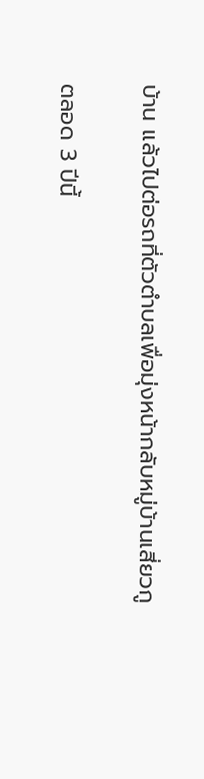บ้าน แล้วไปต่อรถที่ตัวตำบลเพื่อมุ่งหน้ากลับหมู่บ้านเสี่ยวกู

ตลอด 3 ปีนี้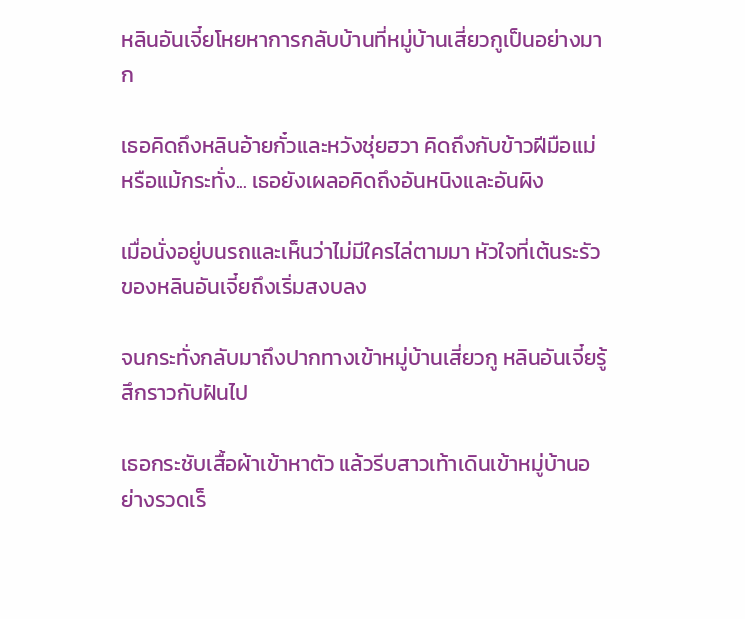หลินอันเจี๋ยโหยหาการกลับบ้านที่หมู่บ้านเสี่ยวกูเป็นอย่างมาก

เธอคิดถึงหลินอ้ายกั๋วและหวังชุ่ยฮวา คิดถึงกับข้าวฝีมือแม่ หรือแม้กระทั่ง... เธอยังเผลอคิดถึงอันหนิงและอันผิง

เมื่อนั่งอยู่บนรถและเห็นว่าไม่มีใครไล่ตามมา หัวใจที่เต้นระรัวของหลินอันเจี๋ยถึงเริ่มสงบลง

จนกระทั่งกลับมาถึงปากทางเข้าหมู่บ้านเสี่ยวกู หลินอันเจี๋ยรู้สึกราวกับฝันไป

เธอกระชับเสื้อผ้าเข้าหาตัว แล้วรีบสาวเท้าเดินเข้าหมู่บ้านอย่างรวดเร็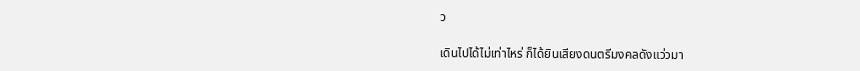ว

เดินไปได้ไม่เท่าไหร่ ก็ได้ยินเสียงดนตรีมงคลดังแว่วมา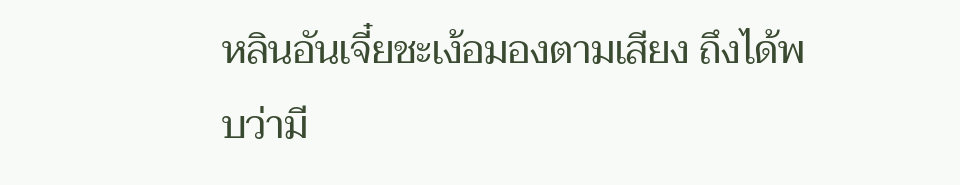หลินอันเจี๋ยชะเง้อมองตามเสียง ถึงได้พบว่ามี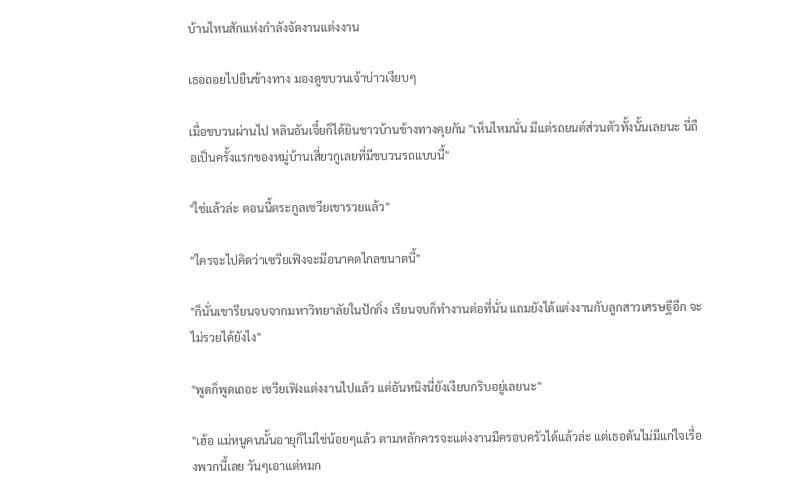บ้านไหนสักแห่งกำลังจัดงานแต่งงาน

เธอถอยไปยืนข้างทาง มองดูขบวนเจ้าบ่าวเงียบๆ

เมื่อขบวนผ่านไป หลินอันเจี๋ยก็ได้ยินชาวบ้านข้างทางคุยกัน "เห็นไหมนั่น มีแต่รถยนต์ส่วนตัวทั้งนั้นเลยนะ นี่ถือเป็นครั้งแรกของหมู่บ้านเสี่ยวกูเลยที่มีขบวนรถแบบนี้"

"ใช่แล้วล่ะ ตอนนี้ตระกูลเซวียเขารวยแล้ว"

"ใครจะไปคิดว่าเซวียเฟิงจะมีอนาคตไกลขนาดนี้"

"ก็นั่นเขารียนจบจากมหาวิทยาลัยในปักกิ่ง เรียนจบก็ทำงานต่อที่นั่น แถมยังได้แต่งงานกับลูกสาวเศรษฐีอีก จะไม่รวยได้ยังไง"

"พูดก็พูดเถอะ เซวียเฟิงแต่งงานไปแล้ว แต่อันหนิงนี่ยังเงียบกริบอยู่เลยนะ"

"เฮ้อ แม่หนูคนนั้นอายุก็ไม่ใช่น้อยๆแล้ว ตามหลักควรจะแต่งงานมีครอบครัวได้แล้วล่ะ แต่เธอดันไม่มีแก่ใจเรื่องพวกนี้เลย วันๆเอาแต่หมก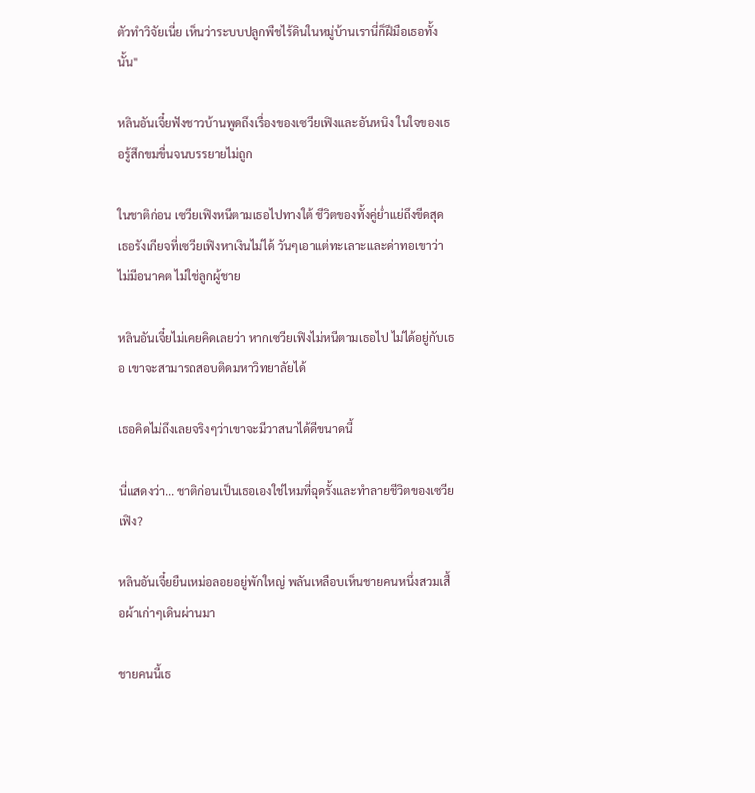ตัวทำวิจัยเนี่ย เห็นว่าระบบปลูกพืชไร้ดินในหมู่บ้านเรานี่ก็ฝีมือเธอทั้งนั้น"

หลินอันเจี๋ยฟังชาวบ้านพูดถึงเรื่องของเซวียเฟิงและอันหนิง ในใจของเธอรู้สึกขมขื่นจนบรรยายไม่ถูก

ในชาติก่อน เซวียเฟิงหนีตามเธอไปทางใต้ ชีวิตของทั้งคู่ย่ำแย่ถึงขีดสุด เธอรังเกียจที่เซวียเฟิงหาเงินไม่ได้ วันๆเอาแต่ทะเลาะและด่าทอเขาว่าไม่มีอนาคต ไม่ใช่ลูกผู้ชาย

หลินอันเจี๋ยไม่เคยคิดเลยว่า หากเซวียเฟิงไม่หนีตามเธอไป ไม่ได้อยู่กับเธอ เขาจะสามารถสอบติดมหาวิทยาลัยได้

เธอคิดไม่ถึงเลยจริงๆว่าเขาจะมีวาสนาได้ดีขนาดนี้

นี่แสดงว่า... ชาติก่อนเป็นเธอเองใช่ไหมที่ฉุดรั้งและทำลายชีวิตของเซวียเฟิง?

หลินอันเจี๋ยยืนเหม่อลอยอยู่พักใหญ่ พลันเหลือบเห็นชายคนหนึ่งสวมเสื้อผ้าเก่าๆเดินผ่านมา

ชายคนนี้เธ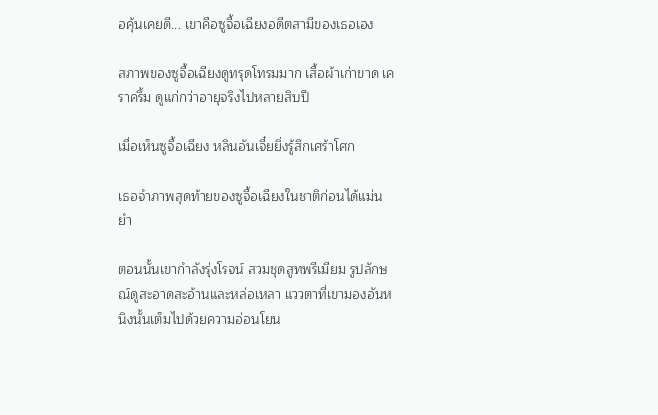อคุ้นเคยดี... เขาคือซูจื้อเฉียงอดีตสามีของเธอเอง

สภาพของซูจื้อเฉียงดูทรุดโทรมมาก เสื้อผ้าเก่าขาด เคราครึ้ม ดูแก่กว่าอายุจริงไปหลายสิบปี

เมื่อเห็นซูจื้อเฉียง หลินอันเจี๋ยยิ่งรู้สึกเศร้าโศก

เธอจำภาพสุดท้ายของซูจื้อเฉียงในชาติก่อนได้แม่นยำ

ตอนนั้นเขากำลังรุ่งโรจน์ สวมชุดสูทพรีเมียม รูปลักษณ์ดูสะอาดสะอ้านและหล่อเหลา แววตาที่เขามองอันหนิงนั้นเต็มไปด้วยความอ่อนโยน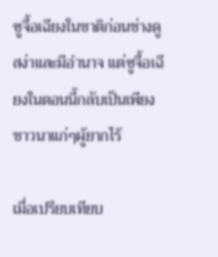ซูจื้อเฉียงในชาติก่อนช่างดูสง่าและมีอำนาจ แต่ซูจื้อเฉียงในตอนนี้กลับเป็นเพียงชาวนาแก่ๆผู้ยากไร้

เมื่อเปรียบเทียบ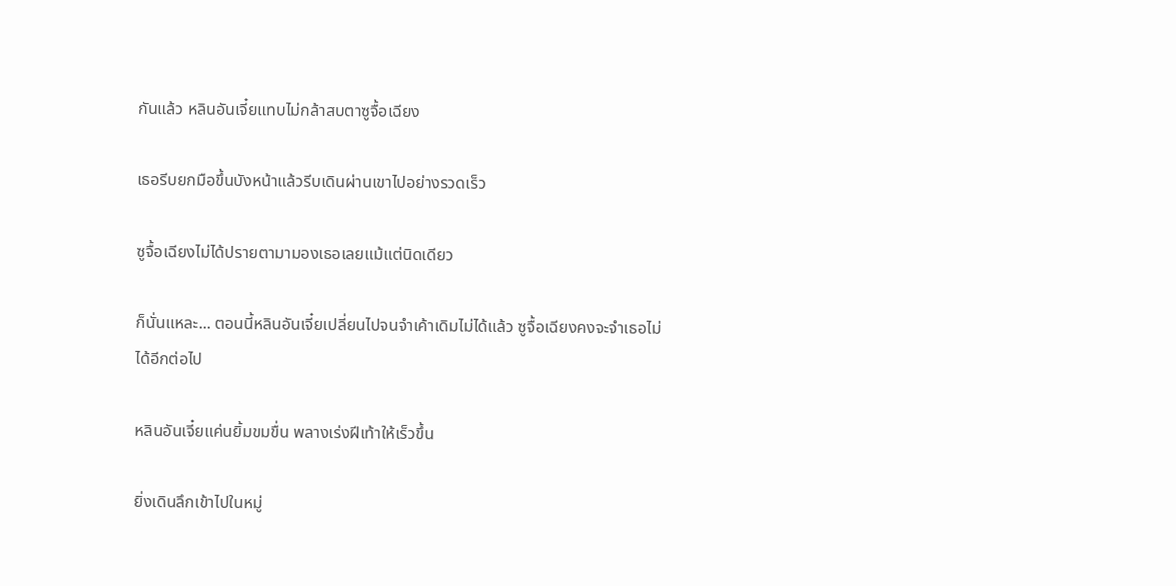กันแล้ว หลินอันเจี๋ยแทบไม่กล้าสบตาซูจื้อเฉียง

เธอรีบยกมือขึ้นบังหน้าแล้วรีบเดินผ่านเขาไปอย่างรวดเร็ว

ซูจื้อเฉียงไม่ได้ปรายตามามองเธอเลยแม้แต่นิดเดียว

ก็นั่นแหละ... ตอนนี้หลินอันเจี๋ยเปลี่ยนไปจนจำเค้าเดิมไม่ได้แล้ว ซูจื้อเฉียงคงจะจำเธอไม่ได้อีกต่อไป

หลินอันเจี๋ยแค่นยิ้มขมขื่น พลางเร่งฝีเท้าให้เร็วขึ้น

ยิ่งเดินลึกเข้าไปในหมู่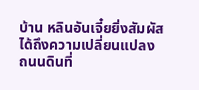บ้าน หลินอันเจี๋ยยิ่งสัมผัสได้ถึงความเปลี่ยนแปลง ถนนดินที่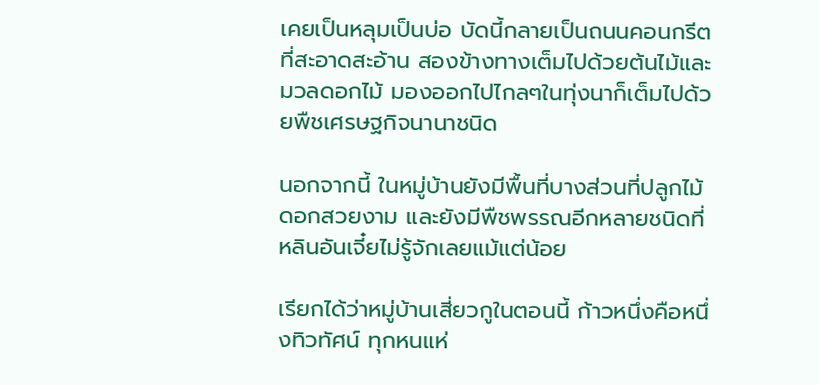เคยเป็นหลุมเป็นบ่อ บัดนี้กลายเป็นถนนคอนกรีตที่สะอาดสะอ้าน สองข้างทางเต็มไปด้วยต้นไม้และมวลดอกไม้ มองออกไปไกลๆในทุ่งนาก็เต็มไปด้วยพืชเศรษฐกิจนานาชนิด

นอกจากนี้ ในหมู่บ้านยังมีพื้นที่บางส่วนที่ปลูกไม้ดอกสวยงาม และยังมีพืชพรรณอีกหลายชนิดที่หลินอันเจี๋ยไม่รู้จักเลยแม้แต่น้อย

เรียกได้ว่าหมู่บ้านเสี่ยวกูในตอนนี้ ก้าวหนึ่งคือหนึ่งทิวทัศน์ ทุกหนแห่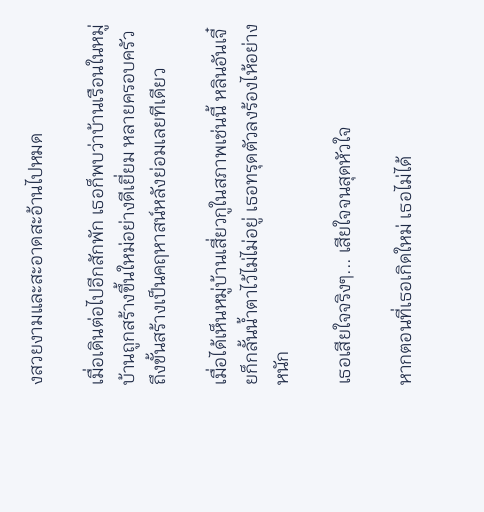งสวยงามและสะอาดสะอ้านไปหมด

เมื่อเดินต่อไปอีกสักพัก เธอก็พบว่าบ้านเรือนในหมู่บ้านถูกสร้างขึ้นใหม่อย่างดีเยี่ยม หลายครอบครัวถึงขั้นสร้างเป็นคฤหาสน์หลังย่อมเลยทีเดียว

เมื่อได้เห็นหมู่บ้านเสี่ยวกูในสภาพเช่นนี้ หลินอันเจี๋ยก็กลั้นน้ำตาไว้ไม่ไม่อยู่ เธอทรุดตัวลงร้องไห้อย่างหนัก

เธอเสียใจจริงๆ... เสียใจจนสุดหัวใจ

หากตอนที่เธอเกิดใหม่ เธอไม่ได้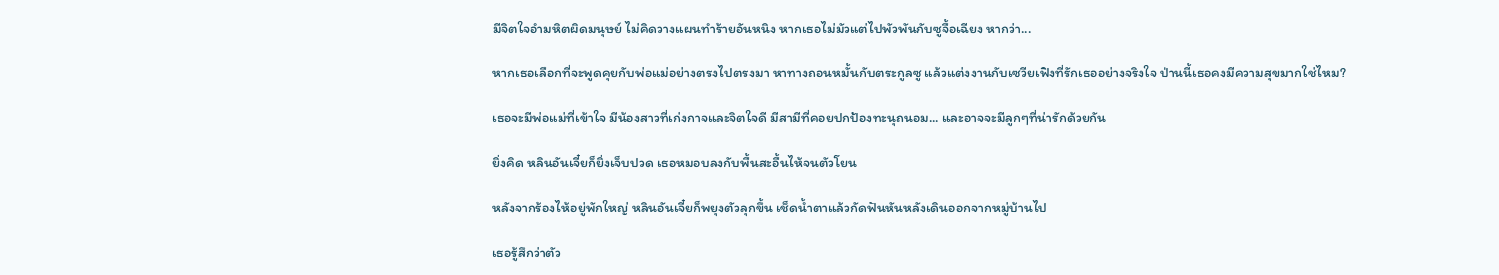มีจิตใจอำมหิตผิดมนุษย์ ไม่คิดวางแผนทำร้ายอันหนิง หากเธอไม่มัวแต่ไปพัวพันกับซูจื้อเฉียง หากว่า...

หากเธอเลือกที่จะพูดคุยกับพ่อแม่อย่างตรงไปตรงมา หาทางถอนหมั้นกับตระกูลซู แล้วแต่งงานกับเซวียเฟิงที่รักเธออย่างจริงใจ ป่านนี้เธอคงมีความสุขมากใช่ไหม?

เธอจะมีพ่อแม่ที่เข้าใจ มีน้องสาวที่เก่งกาจและจิตใจดี มีสามีที่คอยปกป้องทะนุถนอม... และอาจจะมีลูกๆที่น่ารักด้วยกัน

ยิ่งคิด หลินอันเจี๋ยก็ยิ่งเจ็บปวด เธอหมอบลงกับพื้นสะอื้นไห้จนตัวโยน

หลังจากร้องไห้อยู่พักใหญ่ หลินอันเจี๋ยก็พยุงตัวลุกขึ้น เช็ดน้ำตาแล้วกัดฟันหันหลังเดินออกจากหมู่บ้านไป

เธอรู้สึกว่าตัว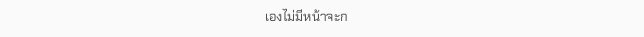เองไม่มีหน้าจะก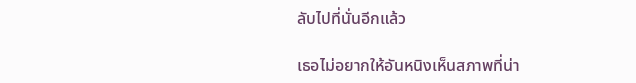ลับไปที่นั่นอีกแล้ว

เธอไม่อยากให้อันหนิงเห็นสภาพที่น่า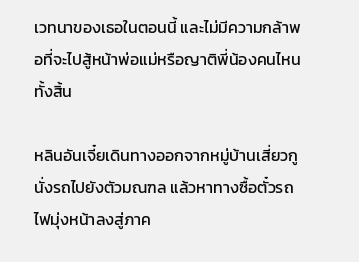เวทนาของเธอในตอนนี้ และไม่มีความกล้าพอที่จะไปสู้หน้าพ่อแม่หรือญาติพี่น้องคนไหนทั้งสิ้น

หลินอันเจี๋ยเดินทางออกจากหมู่บ้านเสี่ยวกู นั่งรถไปยังตัวมณฑล แล้วหาทางซื้อตั๋วรถไฟมุ่งหน้าลงสู่ภาค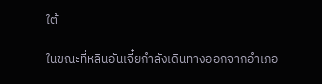ใต้

ในขณะที่หลินอันเจี๋ยกำลังเดินทางออกจากอำเภอ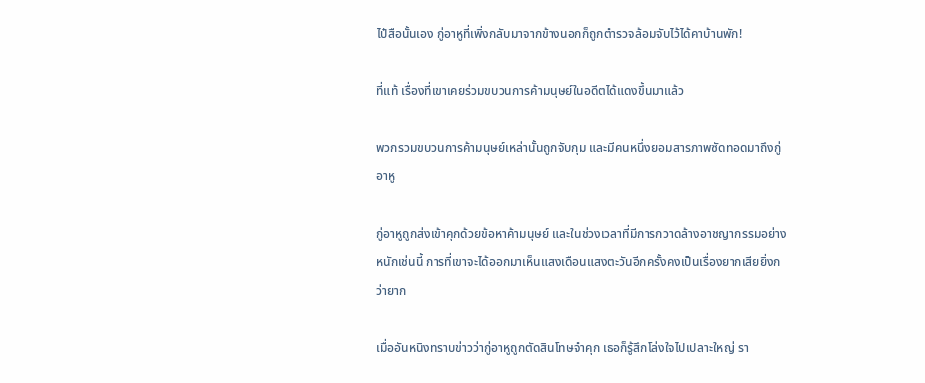ไป๋สือนั้นเอง กู่อาหูที่เพิ่งกลับมาจากข้างนอกก็ถูกตำรวจล้อมจับไว้ได้คาบ้านพัก!

ที่แท้ เรื่องที่เขาเคยร่วมขบวนการค้ามนุษย์ในอดีตได้แดงขึ้นมาแล้ว

พวกรวมขบวนการค้ามนุษย์เหล่านั้นถูกจับกุม และมีคนหนึ่งยอมสารภาพซัดทอดมาถึงกู่อาหู

กู่อาหูถูกส่งเข้าคุกด้วยข้อหาค้ามนุษย์ และในช่วงเวลาที่มีการกวาดล้างอาชญากรรมอย่างหนักเช่นนี้ การที่เขาจะได้ออกมาเห็นแสงเดือนแสงตะวันอีกครั้งคงเป็นเรื่องยากเสียยิ่งกว่ายาก

เมื่ออันหนิงทราบข่าวว่ากู่อาหูถูกตัดสินโทษจำคุก เธอก็รู้สึกโล่งใจไปเปลาะใหญ่ รา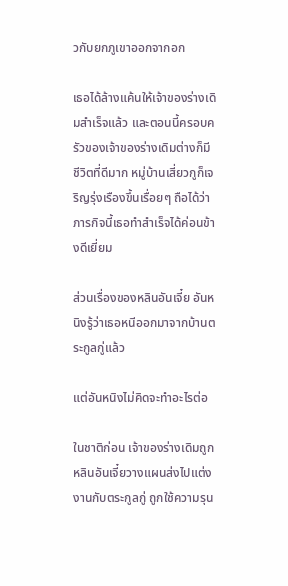วกับยกภูเขาออกจากอก

เธอได้ล้างแค้นให้เจ้าของร่างเดิมสำเร็จแล้ว และตอนนี้ครอบครัวของเจ้าของร่างเดิมต่างก็มีชีวิตที่ดีมาก หมู่บ้านเสี่ยวกูก็เจริญรุ่งเรืองขึ้นเรื่อยๆ ถือได้ว่าภารกิจนี้เธอทำสำเร็จได้ค่อนข้างดีเยี่ยม

ส่วนเรื่องของหลินอันเจี๋ย อันหนิงรู้ว่าเธอหนีออกมาจากบ้านตระกูลกู่แล้ว

แต่อันหนิงไม่คิดจะทำอะไรต่อ

ในชาติก่อน เจ้าของร่างเดิมถูกหลินอันเจี๋ยวางแผนส่งไปแต่งงานกับตระกูลกู่ ถูกใช้ความรุน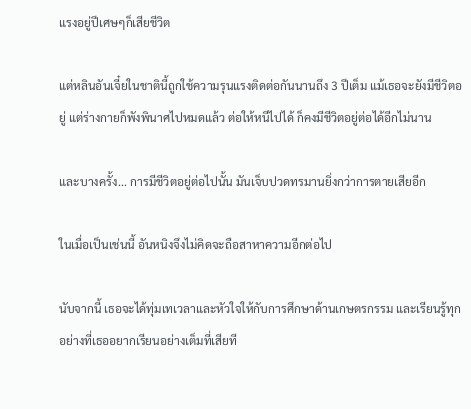แรงอยู่ปีเศษๆก็เสียชีวิต

แต่หลินอันเจี๋ยในชาตินี้ถูกใช้ความรุนแรงติดต่อกันนานถึง 3 ปีเต็ม แม้เธอจะยังมีชีวิตอยู่ แต่ร่างกายก็พังพินาศไปหมดแล้ว ต่อให้หนีไปได้ ก็คงมีชีวิตอยู่ต่อได้อีกไม่นาน

และบางครั้ง... การมีชีวิตอยู่ต่อไปนั้น มันเจ็บปวดทรมานยิ่งกว่าการตายเสียอีก

ในเมื่อเป็นเช่นนี้ อันหนิงจึงไม่คิดจะถือสาหาความอีกต่อไป

นับจากนี้ เธอจะได้ทุ่มเทเวลาและหัวใจให้กับการศึกษาด้านเกษตรกรรม และเรียนรู้ทุกอย่างที่เธออยากเรียนอย่างเต็มที่เสียที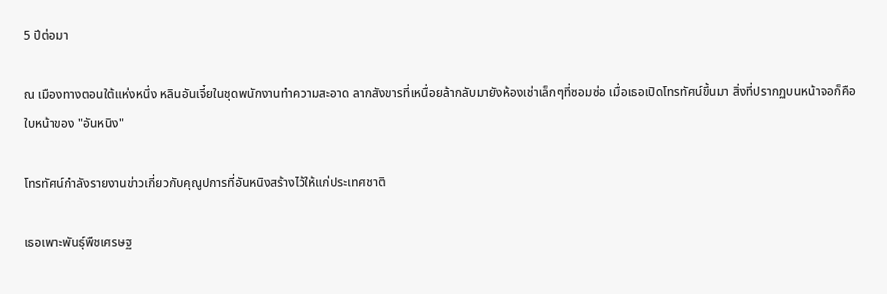5 ปีต่อมา

ณ เมืองทางตอนใต้แห่งหนึ่ง หลินอันเจี๋ยในชุดพนักงานทำความสะอาด ลากสังขารที่เหนื่อยล้ากลับมายังห้องเช่าเล็กๆที่ซอมซ่อ เมื่อเธอเปิดโทรทัศน์ขึ้นมา สิ่งที่ปรากฏบนหน้าจอก็คือใบหน้าของ "อันหนิง"

โทรทัศน์กำลังรายงานข่าวเกี่ยวกับคุณูปการที่อันหนิงสร้างไว้ให้แก่ประเทศชาติ

เธอเพาะพันธุ์พืชเศรษฐ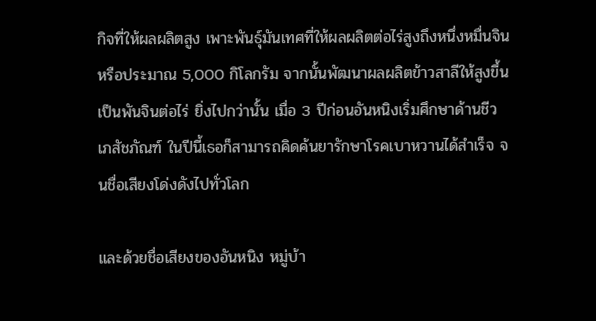กิจที่ให้ผลผลิตสูง เพาะพันธุ์มันเทศที่ให้ผลผลิตต่อไร่สูงถึงหนึ่งหมื่นจินหรือประมาณ 5,000 กิโลกรัม จากนั้นพัฒนาผลผลิตข้าวสาลีให้สูงขึ้นเป็นพันจินต่อไร่ ยิ่งไปกว่านั้น เมื่อ 3 ปีก่อนอันหนิงเริ่มศึกษาด้านชีวเภสัชภัณฑ์ ในปีนี้เธอก็สามารถคิดค้นยารักษาโรคเบาหวานได้สำเร็จ จนชื่อเสียงโด่งดังไปทั่วโลก

และด้วยชื่อเสียงของอันหนิง หมู่บ้า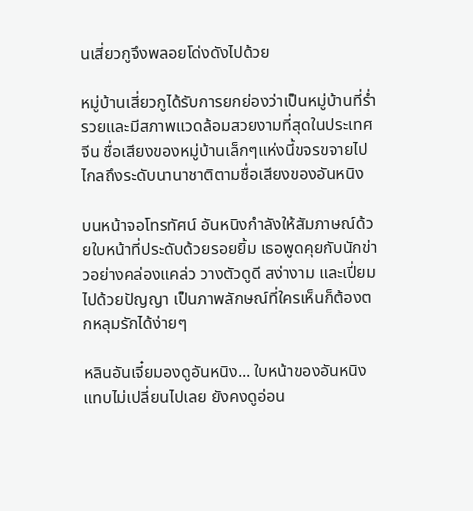นเสี่ยวกูจึงพลอยโด่งดังไปด้วย

หมู่บ้านเสี่ยวกูได้รับการยกย่องว่าเป็นหมู่บ้านที่ร่ำรวยและมีสภาพแวดล้อมสวยงามที่สุดในประเทศจีน ชื่อเสียงของหมู่บ้านเล็กๆแห่งนี้ขจรขจายไปไกลถึงระดับนานาชาติตามชื่อเสียงของอันหนิง

บนหน้าจอโทรทัศน์ อันหนิงกำลังให้สัมภาษณ์ด้วยใบหน้าที่ประดับด้วยรอยยิ้ม เธอพูดคุยกับนักข่าวอย่างคล่องแคล่ว วางตัวดูดี สง่างาม และเปี่ยมไปด้วยปัญญา เป็นภาพลักษณ์ที่ใครเห็นก็ต้องตกหลุมรักได้ง่ายๆ

หลินอันเจี๋ยมองดูอันหนิง... ใบหน้าของอันหนิงแทบไม่เปลี่ยนไปเลย ยังคงดูอ่อน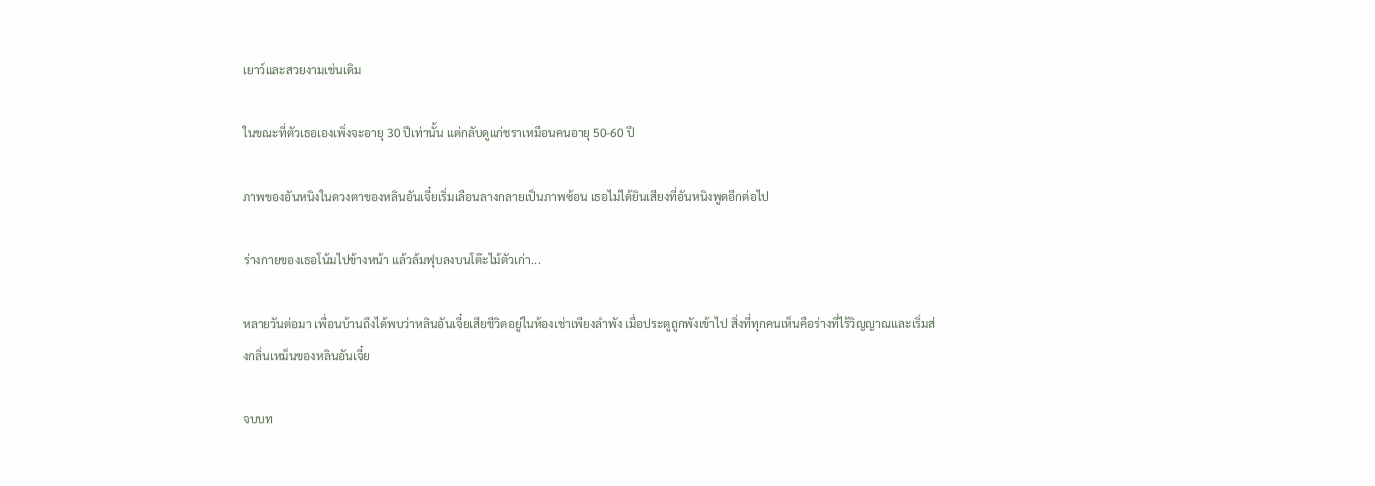เยาว์และสวยงามเช่นเดิม

ในขณะที่ตัวเธอเองเพิ่งจะอายุ 30 ปีเท่านั้น แต่กลับดูแก่ชราเหมือนคนอายุ 50-60 ปี

ภาพของอันหนิงในดวงตาของหลินอันเจี๋ยเริ่มเลือนลางกลายเป็นภาพซ้อน เธอไม่ได้ยินเสียงที่อันหนิงพูดอีกต่อไป

ร่างกายของเธอโน้มไปข้างหน้า แล้วล้มฟุบลงบนโต๊ะไม้ตัวเก่า...

หลายวันต่อมา เพื่อนบ้านถึงได้พบว่าหลินอันเจี๋ยเสียชีวิตอยู่ในห้องเช่าเพียงลำพัง เมื่อประตูถูกพังเข้าไป สิ่งที่ทุกคนเห็นคือร่างที่ไร้วิญญาณและเริ่มส่งกลิ่นเหม็นของหลินอันเจี๋ย

จบบท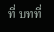ที่ บทที่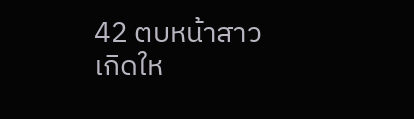42 ตบหน้าสาวเกิดให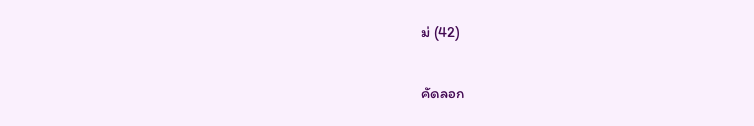ม่ (42)

คัดลอก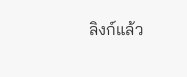ลิงก์แล้ว